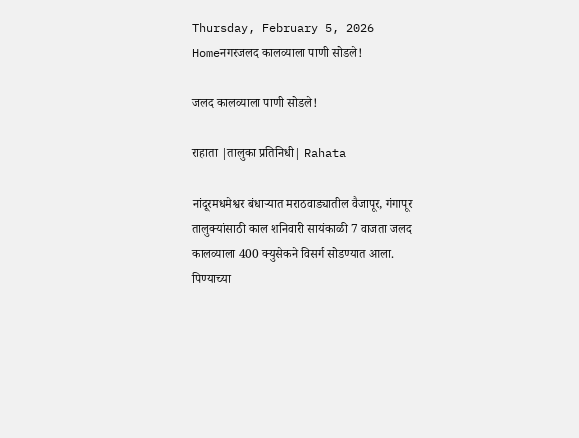Thursday, February 5, 2026
Homeनगरजलद कालव्याला पाणी सोडले!

जलद कालव्याला पाणी सोडले!

राहाता |तालुका प्रतिनिधी| Rahata

नांदूरमधमेश्वर बंधार्‍यात मराठवाड्यातील वैजापूर, गंगापूर तालुक्यांसाठी काल शनिवारी सायंकाळी 7 वाजता जलद कालव्याला 400 क्युसेकने विसर्ग सोडण्यात आला. पिण्याच्या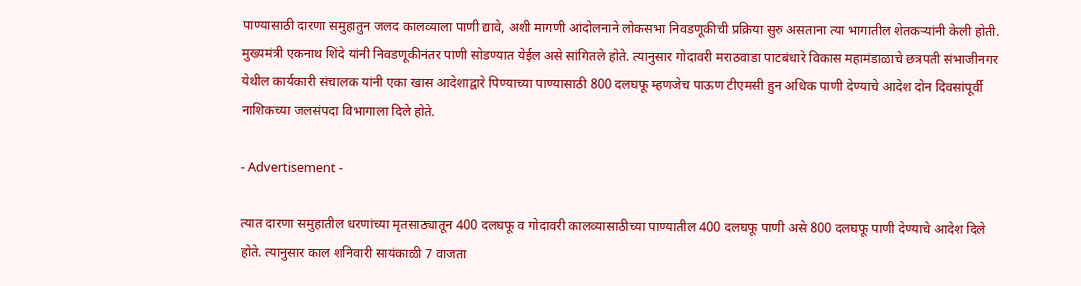पाण्यासाठी दारणा समुहातुन जलद कालव्याला पाणी द्यावे, अशी मागणी आंदोलनाने लोकसभा निवडणूकीची प्रक्रिया सुरु असताना त्या भागातील शेतकर्‍यांनी केली होती. मुख्यमंत्री एकनाथ शिंदे यांनी निवडणूकीनंतर पाणी सोडण्यात येईल असे सांगितले होते. त्यानुसार गोदावरी मराठवाडा पाटबंधारे विकास महामंडाळाचे छत्रपती संभाजीनगर येथील कार्यकारी संचालक यांनी एका खास आदेशाद्वारे पिण्याच्या पाण्यासाठी 800 दलघफू म्हणजेच पाऊण टीएमसी हुन अधिक पाणी देण्याचे आदेश दोन दिवसांपूर्वी नाशिकच्या जलसंपदा विभागाला दिले होते.

- Advertisement -

त्यात दारणा समुहातील धरणांच्या मृतसाठ्यातून 400 दलघफू व गोदावरी कालव्यासाठीच्या पाण्यातील 400 दलघफू पाणी असे 800 दलघफू पाणी देण्याचे आदेश दिले होते. त्यानुसार काल शनिवारी सायंकाळी 7 वाजता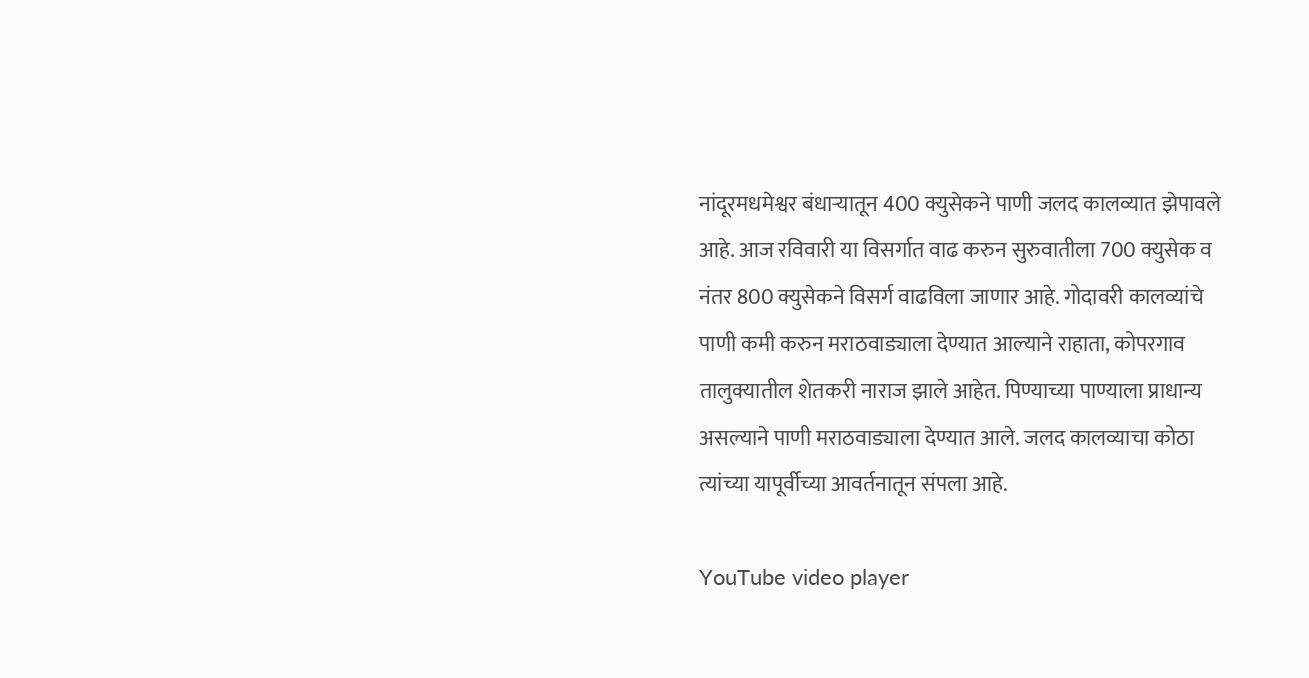नांदूरमधमेश्वर बंधार्‍यातून 400 क्युसेकने पाणी जलद कालव्यात झेपावले आहे. आज रविवारी या विसर्गात वाढ करुन सुरुवातीला 700 क्युसेक व नंतर 800 क्युसेकने विसर्ग वाढविला जाणार आहे. गोदावरी कालव्यांचे पाणी कमी करुन मराठवाड्याला देण्यात आल्याने राहाता, कोपरगाव तालुक्यातील शेतकरी नाराज झाले आहेत. पिण्याच्या पाण्याला प्राधान्य असल्याने पाणी मराठवाड्याला देण्यात आले. जलद कालव्याचा कोठा त्यांच्या यापूर्वीच्या आवर्तनातून संपला आहे.

YouTube video player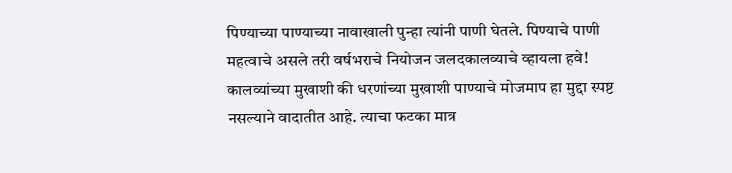पिण्याच्या पाण्याच्या नावाखाली पुन्हा त्यांनी पाणी घेतले. पिण्याचे पाणी महत्वाचे असले तरी वर्षभराचे नियोजन जलदकालव्याचे व्हायला हवे! कालव्यांच्या मुखाशी की धरणांच्या मुखाशी पाण्याचे मोजमाप हा मुद्दा स्पष्ट नसल्याने वादातीत आहे. त्याचा फटका मात्र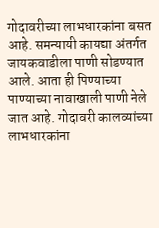गोदावरीच्या लाभधारकांना बसत आहे. समन्यायी कायद्या अंतर्गत जायकवाडीला पाणी सोडण्यात आले. आता ही पिण्याच्या पाण्याच्या नावाखाली पाणी नेले जात आहे. गोदावरी कालव्यांच्या लाभधारकांना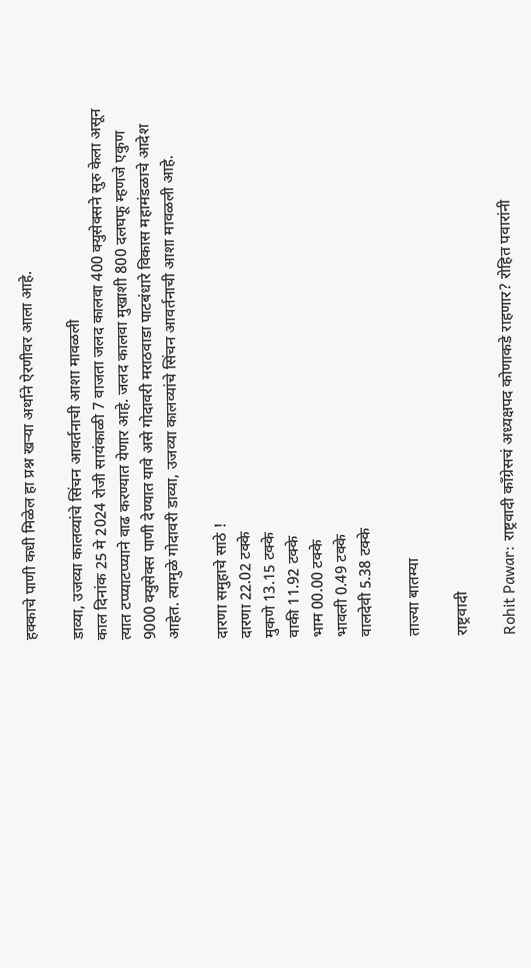हक्काचे पाणी कधी मिळेल हा प्रश्न खर्‍या अर्थाने ऐरणीवर आला आहे.

डाव्या, उजव्या कालव्यांचे सिंचन आवर्तनाची आशा मावळली
काल दिनांक 25 मे 2024 रोजी सायंकाळी 7 वाजता जलद कालवा 400 क्युसेक्सने सुरु केला असून त्यात टप्प्याटप्प्याने वाढ करण्यात येणार आहे. जलद कालवा मुखाशी 800 दलघफू म्हणजे एकुण 9000 क्युसेक्स पाणी देण्यात यावे असे गोदावरी मराठवाडा पाटबंधारे विकास महामंडळाचे आदेश आहेत. त्यामुळे गोदावरी डाव्या, उजव्या कालव्यांचे सिंचन आवर्तनाची आशा मावळली आहे.

दारणा समुहाचे साठे !
दारणा 22.02 टक्के
मुकणे 13.15 टक्के
वाकी 11.92 टक्के
भाम 00.00 टक्के
भावली 0.49 टक्के
वालदेवी 5.38 टक्के

ताज्या बातम्या

राष्ट्रवादी

Rohit Pawar: राष्ट्रवादी काँग्रेसचं अध्यक्षपद कोणाकडे राहणार? रोहित पवारांनी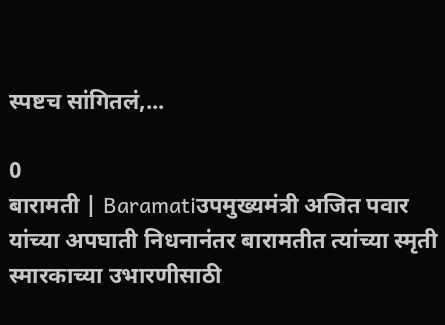स्पष्टच सांगितलं,...

0
बारामती | Baramatiउपमुख्यमंत्री अजित पवार यांच्या अपघाती निधनानंतर बारामतीत त्यांच्या स्मृती स्मारकाच्या उभारणीसाठी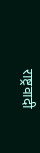राष्ट्रवादी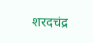शरदचंद्र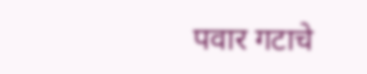पवार गटाचे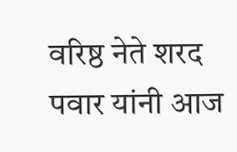वरिष्ठ नेते शरद पवार यांनी आज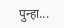पुन्हा...